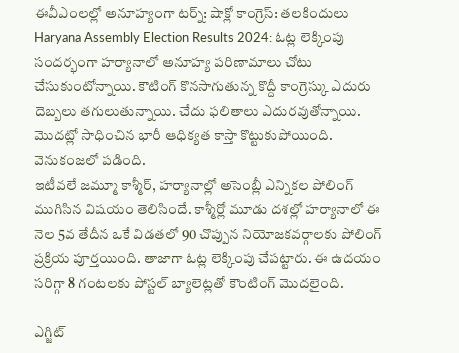ఈవీఎంలల్లో అనూహ్యంగా టర్న్: షాక్లో కాంగ్రెస్: తలకిందులు
Haryana Assembly Election Results 2024: ఓట్ల లెక్కింపు సందర్భంగా హర్యానాలో అనూహ్య పరిణామాలు చోటు చేసుకుంటోన్నాయి. కౌటింగ్ కొనసాగుతున్న కొద్దీ కాంగ్రెస్కు ఎదురు దెబ్బలు తగులుతున్నాయి. చేదు ఫలితాలు ఎదురవుతోన్నాయి. మొదట్లో సాధించిన భారీ ఆధిక్యత కాస్తా కొట్టుకుపోయింది. వెనుకంజలో పడింది.
ఇటీవలే జమ్మూ కాశ్మీర్, హర్యానాల్లో అసెంబ్లీ ఎన్నికల పోలింగ్ ముగిసిన విషయం తెలిసిందే. కాశ్మీర్లో మూడు దశల్లో హర్యానాలో ఈ నెల 5వ తేదీన ఒకే విడతలో 90 చొప్పున నియోజకవర్గాలకు పోలింగ్ ప్రక్రియ పూర్తయింది. తాజాగా ఓట్ల లెక్కింపు చేపట్టారు. ఈ ఉదయం సరిగ్గా 8 గంటలకు పోస్టల్ బ్యాలెట్లతో కౌంటింగ్ మొదలైంది.

ఎగ్జిట్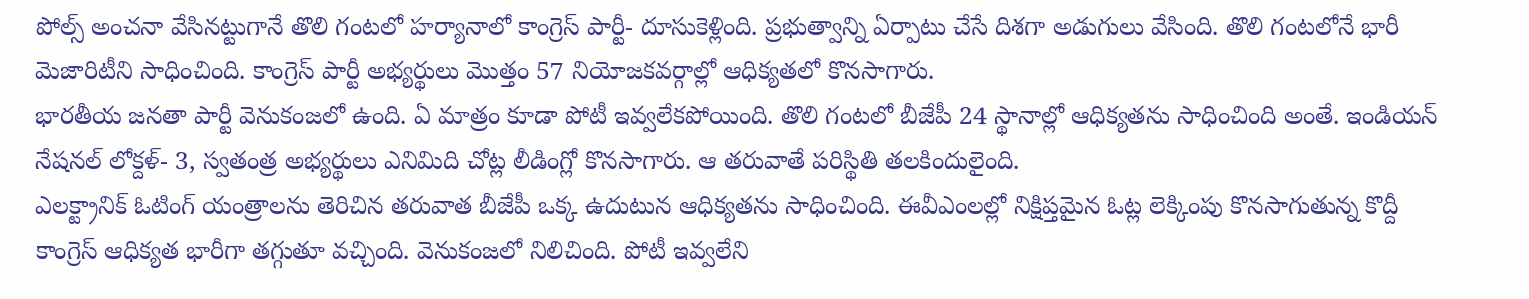పోల్స్ అంచనా వేసినట్టుగానే తొలి గంటలో హర్యానాలో కాంగ్రెస్ పార్టీ- దూసుకెళ్లింది. ప్రభుత్వాన్ని ఏర్పాటు చేసే దిశగా అడుగులు వేసింది. తొలి గంటలోనే భారీ మెజారిటీని సాధించింది. కాంగ్రెస్ పార్టీ అభ్యర్థులు మొత్తం 57 నియోజకవర్గాల్లో ఆధిక్యతలో కొనసాగారు.
భారతీయ జనతా పార్టీ వెనుకంజలో ఉంది. ఏ మాత్రం కూడా పోటీ ఇవ్వలేకపోయింది. తొలి గంటలో బీజేపీ 24 స్థానాల్లో ఆధిక్యతను సాధించింది అంతే. ఇండియన్ నేషనల్ లోక్దళ్- 3, స్వతంత్ర అభ్యర్థులు ఎనిమిది చోట్ల లీడింగ్లో కొనసాగారు. ఆ తరువాతే పరిస్థితి తలకిందులైంది.
ఎలక్ట్రానిక్ ఓటింగ్ యంత్రాలను తెరిచిన తరువాత బీజేపీ ఒక్క ఉదుటున ఆధిక్యతను సాధించింది. ఈవీఎంలల్లో నిక్షిప్తమైన ఓట్ల లెక్కింపు కొనసాగుతున్న కొద్దీ కాంగ్రెస్ ఆధిక్యత భారీగా తగ్గుతూ వచ్చింది. వెనుకంజలో నిలిచింది. పోటీ ఇవ్వలేని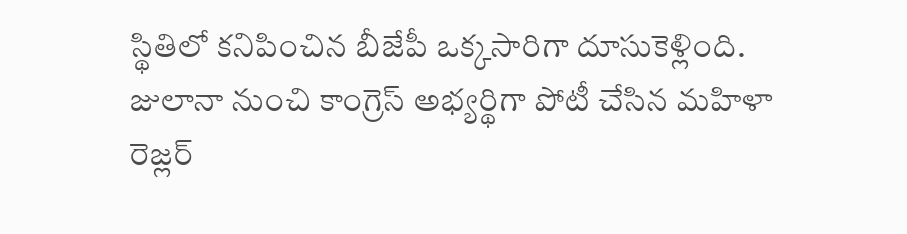స్థితిలో కనిపించిన బీజేపీ ఒక్కసారిగా దూసుకెళ్లింది.
జులానా నుంచి కాంగ్రెస్ అభ్యర్థిగా పోటీ చేసిన మహిళా రెజ్లర్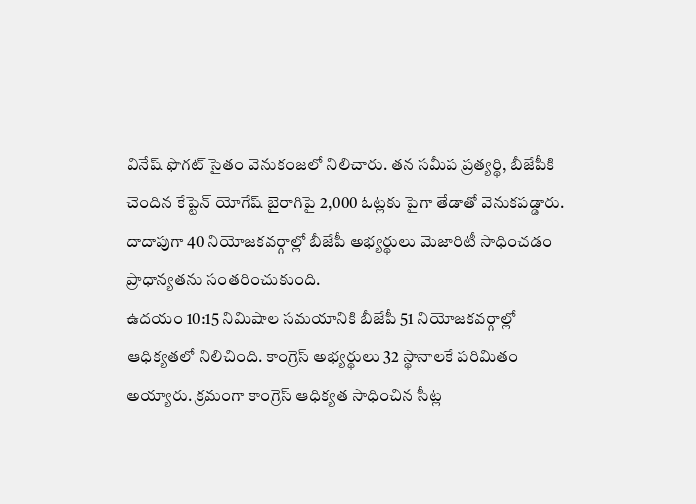వినేష్ ఫొగట్ సైతం వెనుకంజలో నిలిచారు. తన సమీప ప్రత్యర్థి, బీజేపీకి చెందిన కేప్టెన్ యోగేష్ బైరాగిపై 2,000 ఓట్లకు పైగా తేడాతో వెనుకపడ్డారు. దాదాపుగా 40 నియోజకవర్గాల్లో బీజేపీ అభ్యర్థులు మెజారిటీ సాధించడం ప్రాధాన్యతను సంతరించుకుంది.
ఉదయం 10:15 నిమిషాల సమయానికి బీజేపీ 51 నియోజకవర్గాల్లో ఆధిక్యతలో నిలిచింది. కాంగ్రెస్ అభ్యర్థులు 32 స్థానాలకే పరిమితం అయ్యారు. క్రమంగా కాంగ్రెస్ ఆధిక్యత సాధించిన సీట్ల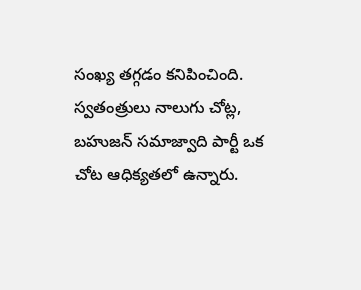సంఖ్య తగ్గడం కనిపించింది. స్వతంత్రులు నాలుగు చోట్ల, బహుజన్ సమాజ్వాది పార్టీ ఒక చోట ఆధిక్యతలో ఉన్నారు.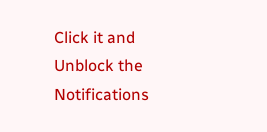Click it and Unblock the Notifications